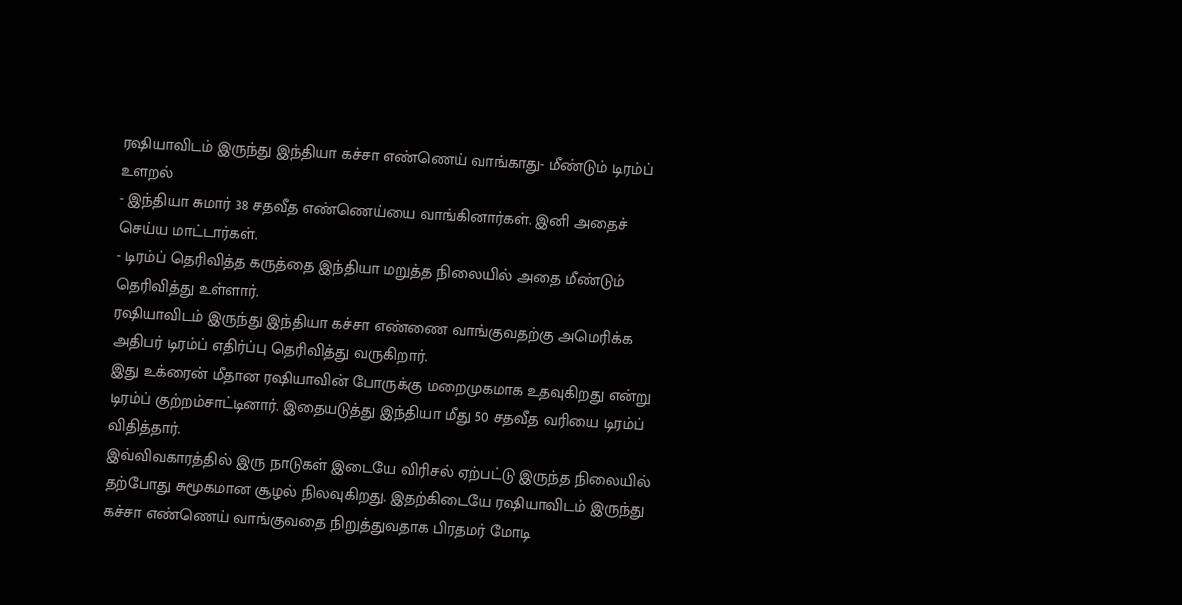ரஷியாவிடம் இருந்து இந்தியா கச்சா எண்ணெய் வாங்காது- மீண்டும் டிரம்ப் உளறல்
- இந்தியா சுமார் 38 சதவீத எண்ணெய்யை வாங்கினார்கள். இனி அதைச் செய்ய மாட்டார்கள்.
- டிரம்ப் தெரிவித்த கருத்தை இந்தியா மறுத்த நிலையில் அதை மீண்டும் தெரிவித்து உள்ளார்.
ரஷியாவிடம் இருந்து இந்தியா கச்சா எண்ணை வாங்குவதற்கு அமெரிக்க அதிபர் டிரம்ப் எதிர்ப்பு தெரிவித்து வருகிறார்.
இது உக்ரைன் மீதான ரஷியாவின் போருக்கு மறைமுகமாக உதவுகிறது என்று டிரம்ப் குற்றம்சாட்டினார். இதையடுத்து இந்தியா மீது 50 சதவீத வரியை டிரம்ப் விதித்தார்.
இவ்விவகாரத்தில் இரு நாடுகள் இடையே விரிசல் ஏற்பட்டு இருந்த நிலையில் தற்போது சுமூகமான சூழல் நிலவுகிறது. இதற்கிடையே ரஷியாவிடம் இருந்து கச்சா எண்ணெய் வாங்குவதை நிறுத்துவதாக பிரதமர் மோடி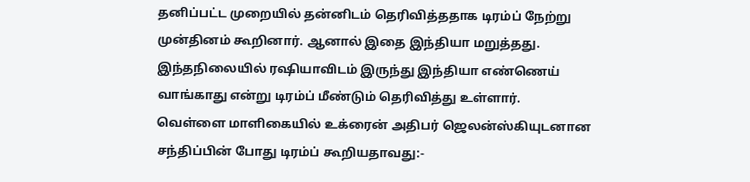தனிப்பட்ட முறையில் தன்னிடம் தெரிவித்ததாக டிரம்ப் நேற்று முன்தினம் கூறினார். ஆனால் இதை இந்தியா மறுத்தது.
இந்தநிலையில் ரஷியாவிடம் இருந்து இந்தியா எண்ணெய் வாங்காது என்று டிரம்ப் மீண்டும் தெரிவித்து உள்ளார்.
வெள்ளை மாளிகையில் உக்ரைன் அதிபர் ஜெலன்ஸ்கியுடனான சந்திப்பின் போது டிரம்ப் கூறியதாவது:-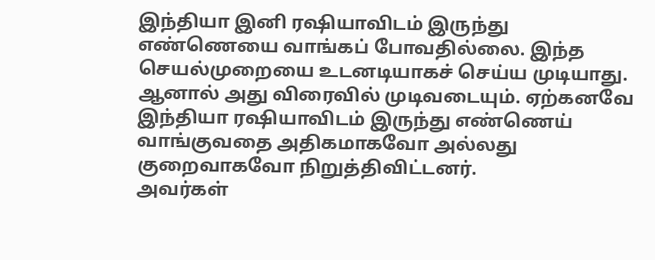இந்தியா இனி ரஷியாவிடம் இருந்து எண்ணெயை வாங்கப் போவதில்லை. இந்த செயல்முறையை உடனடியாகச் செய்ய முடியாது. ஆனால் அது விரைவில் முடிவடையும். ஏற்கனவே இந்தியா ரஷியாவிடம் இருந்து எண்ணெய் வாங்குவதை அதிகமாகவோ அல்லது குறைவாகவோ நிறுத்திவிட்டனர்.
அவர்கள்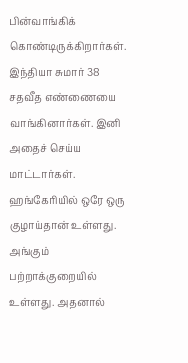பின்வாங்கிக் கொண்டிருக்கிறார்கள். இந்தியா சுமார் 38 சதவீத எண்ணையை வாங்கினார்கள். இனி அதைச் செய்ய மாட்டார்கள்.
ஹங்கேரியில் ஒரே ஒரு குழாய்தான் உள்ளது. அங்கும் பற்றாக்குறையில் உள்ளது. அதனால்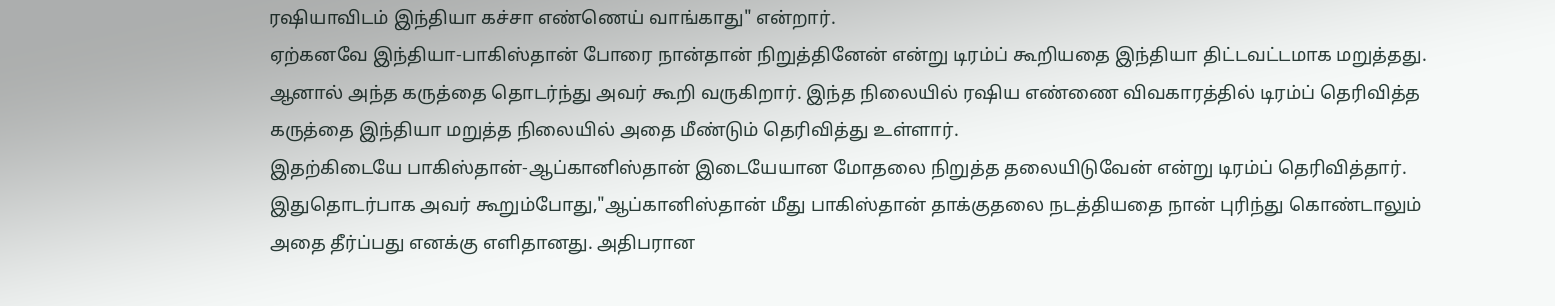ரஷியாவிடம் இந்தியா கச்சா எண்ணெய் வாங்காது" என்றார்.
ஏற்கனவே இந்தியா-பாகிஸ்தான் போரை நான்தான் நிறுத்தினேன் என்று டிரம்ப் கூறியதை இந்தியா திட்டவட்டமாக மறுத்தது. ஆனால் அந்த கருத்தை தொடர்ந்து அவர் கூறி வருகிறார். இந்த நிலையில் ரஷிய எண்ணை விவகாரத்தில் டிரம்ப் தெரிவித்த கருத்தை இந்தியா மறுத்த நிலையில் அதை மீண்டும் தெரிவித்து உள்ளார்.
இதற்கிடையே பாகிஸ்தான்-ஆப்கானிஸ்தான் இடையேயான மோதலை நிறுத்த தலையிடுவேன் என்று டிரம்ப் தெரிவித்தார். இதுதொடர்பாக அவர் கூறும்போது,"ஆப்கானிஸ்தான் மீது பாகிஸ்தான் தாக்குதலை நடத்தியதை நான் புரிந்து கொண்டாலும் அதை தீர்ப்பது எனக்கு எளிதானது. அதிபரான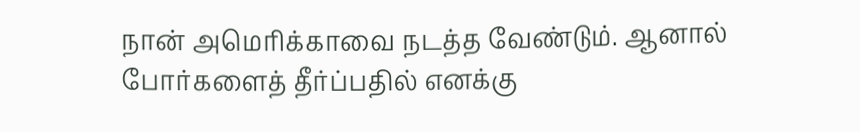நான் அமெரிக்காவை நடத்த வேண்டும். ஆனால் போர்களைத் தீர்ப்பதில் எனக்கு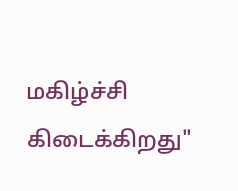மகிழ்ச்சி கிடைக்கிறது"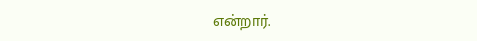என்றார்.